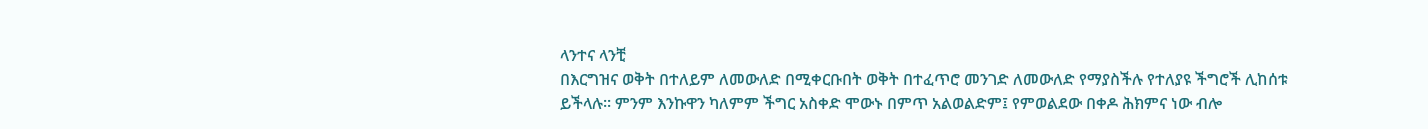ላንተና ላንቺ
በእርግዝና ወቅት በተለይም ለመውለድ በሚቀርቡበት ወቅት በተፈጥሮ መንገድ ለመውለድ የማያስችሉ የተለያዩ ችግሮች ሊከሰቱ ይችላሉ፡፡ ምንም እንኩዋን ካለምም ችግር አስቀድ ሞውኑ በምጥ አልወልድም፤ የምወልደው በቀዶ ሕክምና ነው ብሎ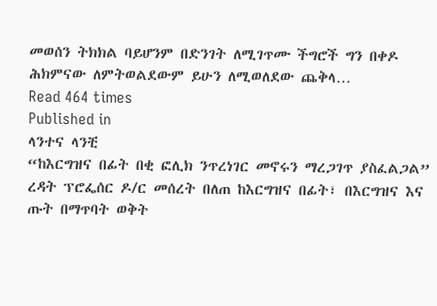መወሰን ትክክል ባይሆንም በድንገት ለሚገጥሙ ችግሮች ግን በቀዶ ሕክምናው ለምትወልደውም ይሁን ለሚወለደው ጨቅላ…
Read 464 times
Published in
ላንተና ላንቺ
“ከእርግዝና በፊት በቂ ፎሊክ ንጥረነገር መኖሩን ማረጋገጥ ያስፈልጋል” ረዳት ፕሮፌሰር ዶ/ር መሰረት በለጠ ከእርግዝና በፊት፣ በእርግዝና እና ጡት በማጥባት ወቅት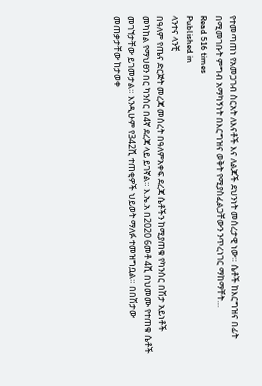የተመጣጠነ የአመጋገብ ስርአት ለእናቶች እና ለልጆች ደህንነት መሰረታዊ ነው። ሴቶች ከእርግዝና በፊት በሚመገቡት ምግብ አማካኝነት በእርግዝና ወቅት የሚያስፈልጋቸውን ንጥረነገር ማከማቸት…
Read 516 times
Published in
ላንተና ላንቺ
በዓለም የጤና ድርጅት መረጃ መሰረት በዓለምአቀፍ ደረጃ ሴቶችን ከሚያጠቁ የካንሰር በሽታ አይነቶች መካከል የማህፀን በር ካንሰር በ4ኛ ደረጃ ላይ ይገኛል። እ.ኤ.አ በ2020 6መቶ 4ሺ በህመሙ የተጠቁ ሴቶች መገኘታቸው ይገመታል። እንዲሁም የ342ሺ ተጠቂዎች ህይወት ማለፉ ተመዝግቧል። በበሽታው መጠቃታቸው ከታወቀ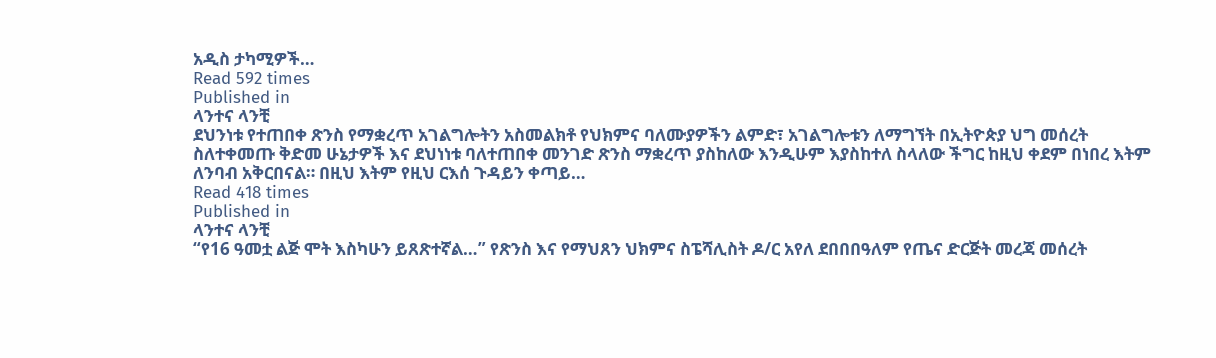አዲስ ታካሚዎች…
Read 592 times
Published in
ላንተና ላንቺ
ደህንነቱ የተጠበቀ ጽንስ የማቋረጥ አገልግሎትን አስመልክቶ የህክምና ባለሙያዎችን ልምድ፣ አገልግሎቱን ለማግኘት በኢትዮጵያ ህግ መሰረት ስለተቀመጡ ቅድመ ሁኔታዎች እና ደህነነቱ ባለተጠበቀ መንገድ ጽንስ ማቋረጥ ያስከለው እንዲሁም እያስከተለ ስላለው ችግር ከዚህ ቀደም በነበረ እትም ለንባብ አቅርበናል። በዚህ እትም የዚህ ርእሰ ጉዳይን ቀጣይ…
Read 418 times
Published in
ላንተና ላንቺ
“የ16 ዓመቷ ልጅ ሞት እስካሁን ይጸጽተኛል…” የጽንስ እና የማህጸን ህክምና ስፔሻሊስት ዶ/ር አየለ ደበበበዓለም የጤና ድርጅት መረጃ መሰረት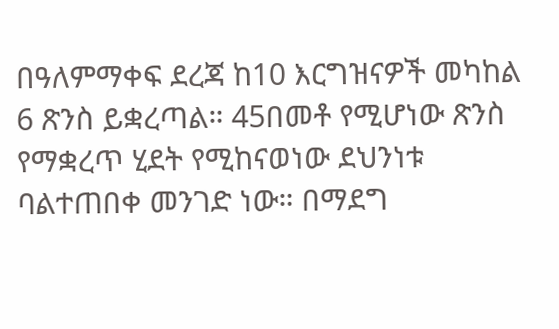በዓለምማቀፍ ደረጃ ከ10 እርግዝናዎች መካከል 6 ጽንስ ይቋረጣል። 45በመቶ የሚሆነው ጽንስ የማቋረጥ ሂደት የሚከናወነው ደህንነቱ ባልተጠበቀ መንገድ ነው። በማደግ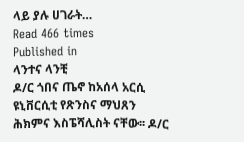ላይ ያሉ ሀገራት…
Read 466 times
Published in
ላንተና ላንቺ
ዶ/ር ጎበና ጤኖ ከአሰላ አርሲ ዩኒቨርሲቲ የጽንስና ማህጸን ሕክምና እስፔሻሊስት ናቸው፡፡ ዶ/ር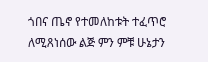ጎበና ጤኖ የተመለከቱት ተፈጥሮ ለሚጸነሰው ልጅ ምን ምቹ ሁኔታን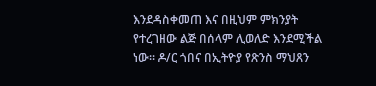እንደዳስቀመጠ እና በዚህም ምክንያት የተረገዘው ልጅ በሰላም ሊወለድ እንደሚችል ነው፡፡ ዶ/ር ጎበና በኢትዮያ የጽንስ ማህጸን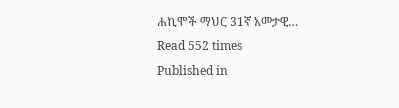ሐኪሞች ማህር 31ኛ አመታዊ…
Read 552 times
Published in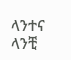ላንተና ላንቺ